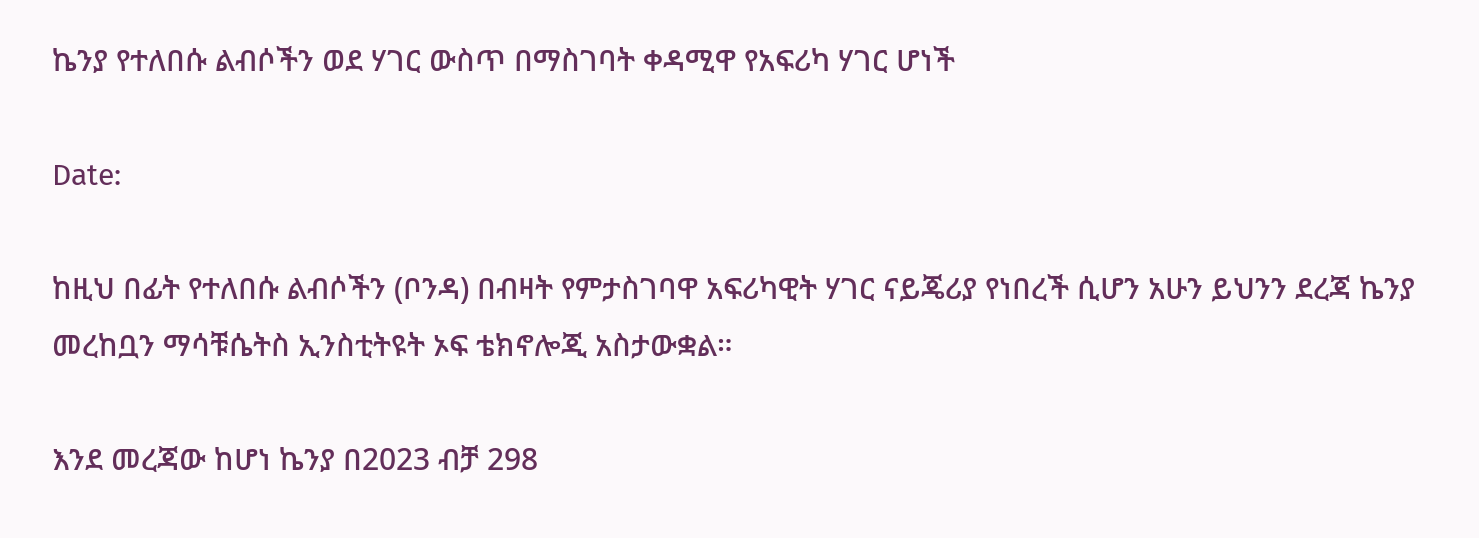ኬንያ የተለበሱ ልብሶችን ወደ ሃገር ውስጥ በማስገባት ቀዳሚዋ የአፍሪካ ሃገር ሆነች

Date:

ከዚህ በፊት የተለበሱ ልብሶችን (ቦንዳ) በብዛት የምታስገባዋ አፍሪካዊት ሃገር ናይጄሪያ የነበረች ሲሆን አሁን ይህንን ደረጃ ኬንያ መረከቧን ማሳቹሴትስ ኢንስቲትዩት ኦፍ ቴክኖሎጂ አስታውቋል።

እንደ መረጃው ከሆነ ኬንያ በ2023 ብቻ 298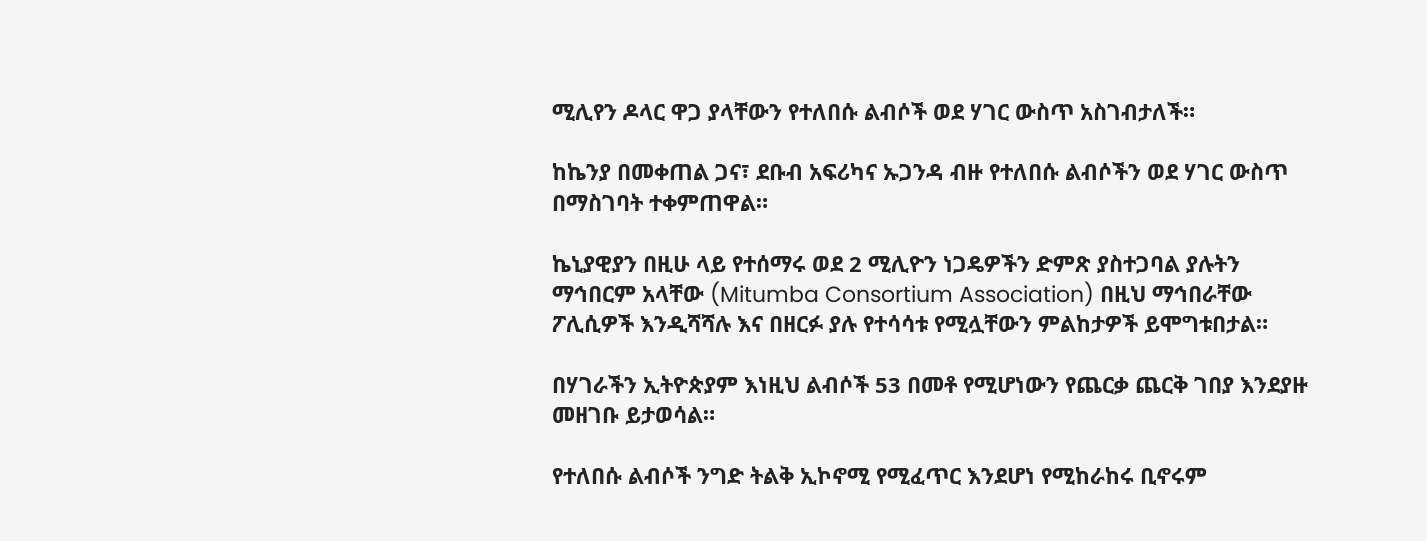ሚሊየን ዶላር ዋጋ ያላቸውን የተለበሱ ልብሶች ወደ ሃገር ውስጥ አስገብታለች።

ከኬንያ በመቀጠል ጋና፣ ደቡብ አፍሪካና ኡጋንዳ ብዙ የተለበሱ ልብሶችን ወደ ሃገር ውስጥ በማስገባት ተቀምጠዋል።

ኬኒያዊያን በዚሁ ላይ የተሰማሩ ወደ 2 ሚሊዮን ነጋዴዎችን ድምጽ ያስተጋባል ያሉትን ማኅበርም አላቸው (Mitumba Consortium Association) በዚህ ማኅበራቸው ፖሊሲዎች እንዲሻሻሉ እና በዘርፉ ያሉ የተሳሳቱ የሚሏቸውን ምልከታዎች ይሞግቱበታል።

በሃገራችን ኢትዮጵያም እነዚህ ልብሶች 53 በመቶ የሚሆነውን የጨርቃ ጨርቅ ገበያ እንደያዙ መዘገቡ ይታወሳል።

የተለበሱ ልብሶች ንግድ ትልቅ ኢኮኖሚ የሚፈጥር እንደሆነ የሚከራከሩ ቢኖሩም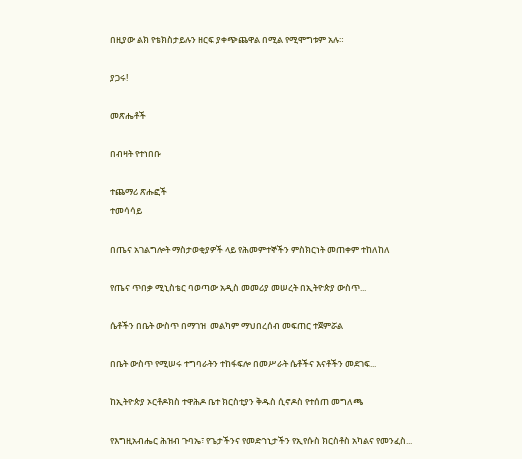በዚያው ልክ የቴክስታይሉን ዘርፍ ያቀጭጨዋል በሚል የሚሞግቱም አሉ።

ያጋሩ!

መጽሔቶች

በብዛት የተነበቡ

ተጨማሪ ጽሑፎች
ተመሳሳይ

በጤና አገልግሎት ማስታወቂያዎች ላይ የሕመምተኞችን ምስክርነት መጠቀም ተከለከለ

የጤና ጥበቃ ሚኒስቴር ባወጣው አዲስ መመሪያ መሠረት በኢትዮጵያ ውስጥ...

ሴቶችን በቤት ውስጥ በማገዝ  መልካም ማህበረሰብ መፍጠር ተጀምሯል

በቤት ውስጥ የሚሠሩ ተግባራትን ተከፋፍሎ በመሥራት ሴቶችና እናቶችን መደገፍ...

ከኢትዮጵያ ኦርቶዶክስ ተዋሕዶ ቤተ ክርስቲያን ቅዱስ ሲኖዶስ የተሰጠ መግለጫ

የእግዚአብሔር ሕዝብ ጉባኤ፣ የጌታችንና የመድኀኒታችን የኢየሱስ ክርስቶስ አካልና የመንፈስ...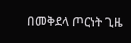በመቅደላ ጦርነት ጊዜ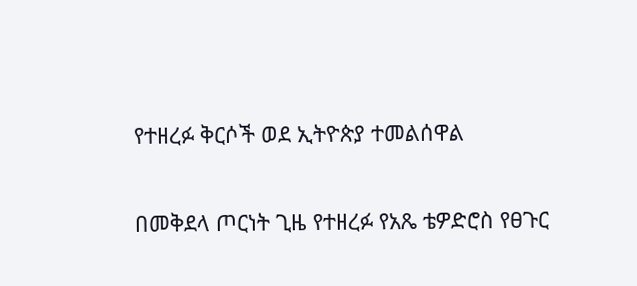የተዘረፉ ቅርሶች ወደ ኢትዮጵያ ተመልሰዋል

በመቅደላ ጦርነት ጊዜ የተዘረፉ የአጼ ቴዎድሮስ የፀጉር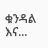ቁንዳል እና...